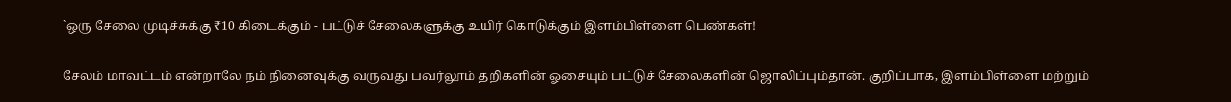`ஒரு சேலை முடிச்சுக்கு ₹10 கிடைக்கும் - பட்டுச் சேலைகளுக்கு உயிர் கொடுக்கும் இளம்பிள்ளை பெண்கள்!

சேலம் மாவட்டம் என்றாலே நம் நினைவுக்கு வருவது பவர்லூம் தறிகளின் ஓசையும் பட்டுச் சேலைகளின் ஜொலிப்பும்தான். குறிப்பாக, இளம்பிள்ளை மற்றும்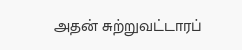அதன் சுற்றுவட்டாரப்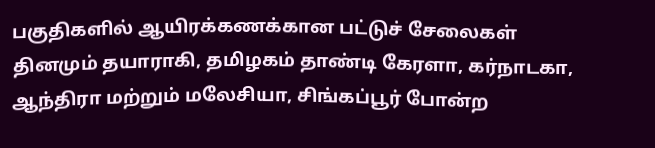பகுதிகளில் ஆயிரக்கணக்கான பட்டுச் சேலைகள் தினமும் தயாராகி, தமிழகம் தாண்டி கேரளா, கர்நாடகா, ஆந்திரா மற்றும் மலேசியா, சிங்கப்பூர் போன்ற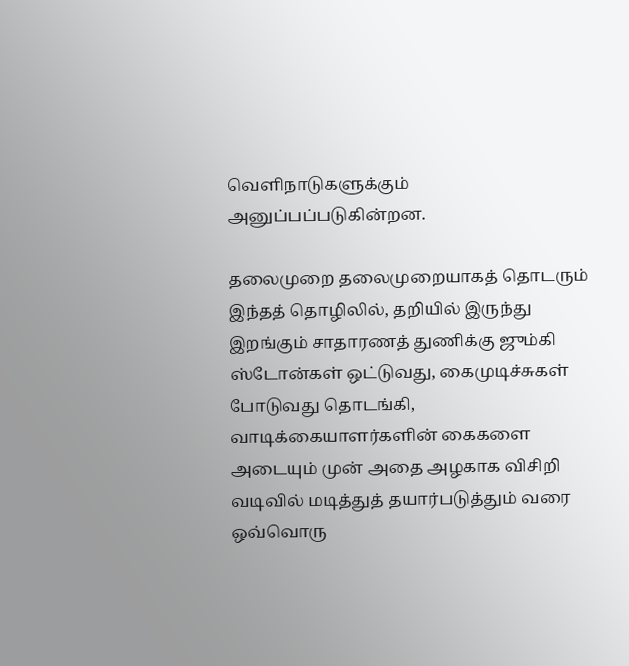வெளிநாடுகளுக்கும் அனுப்பப்படுகின்றன.

தலைமுறை தலைமுறையாகத் தொடரும் இந்தத் தொழிலில், தறியில் இருந்து இறங்கும் சாதாரணத் துணிக்கு ஜும்கி ஸ்டோன்கள் ஒட்டுவது, கைமுடிச்சுகள் போடுவது தொடங்கி, வாடிக்கையாளர்களின் கைகளை அடையும் முன் அதை அழகாக விசிறி வடிவில் மடித்துத் தயார்படுத்தும் வரை ஒவ்வொரு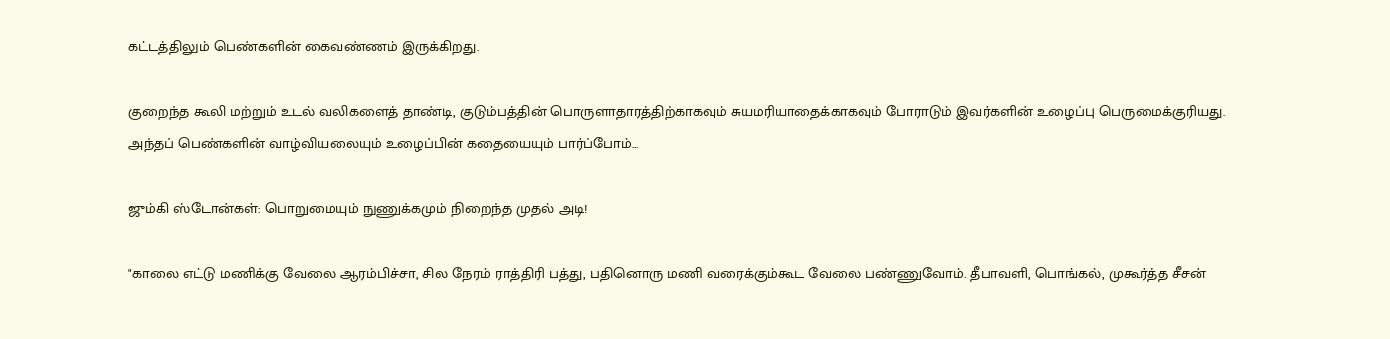கட்டத்திலும் பெண்களின் கைவண்ணம் இருக்கிறது.

குறைந்த கூலி மற்றும் உடல் வலிகளைத் தாண்டி, குடும்பத்தின் பொருளாதாரத்திற்காகவும் சுயமரியாதைக்காகவும் போராடும் இவர்களின் உழைப்பு பெருமைக்குரியது. அந்தப் பெண்களின் வாழ்வியலையும் உழைப்பின் கதையையும் பார்ப்போம்...

ஜும்கி ஸ்டோன்கள்: பொறுமையும் நுணுக்கமும் நிறைந்த முதல் அடி!

"காலை எட்டு மணிக்கு வேலை ஆரம்பிச்சா, சில நேரம் ராத்திரி பத்து, பதினொரு மணி வரைக்கும்கூட வேலை பண்ணுவோம். தீபாவளி, பொங்கல், முகூர்த்த சீசன்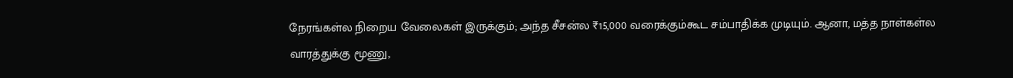நேரங்கள்ல நிறைய வேலைகள் இருக்கும்; அந்த சீசன்ல ₹15,000 வரைக்கும்கூட சம்பாதிக்க முடியும். ஆனா, மத்த நாள்கள்ல வாரத்துக்கு மூணு,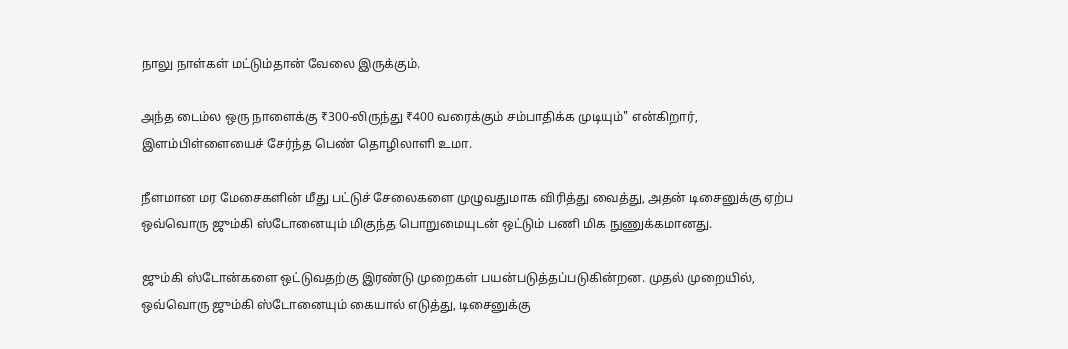நாலு நாள்கள் மட்டும்தான் வேலை இருக்கும்.

அந்த டைம்ல ஒரு நாளைக்கு ₹300-லிருந்து ₹400 வரைக்கும் சம்பாதிக்க முடியும்" என்கிறார், இளம்பிள்ளையைச் சேர்ந்த பெண் தொழிலாளி உமா.

நீளமான மர மேசைகளின் மீது பட்டுச் சேலைகளை முழுவதுமாக விரித்து வைத்து, அதன் டிசைனுக்கு ஏற்ப ஒவ்வொரு ஜும்கி ஸ்டோனையும் மிகுந்த பொறுமையுடன் ஒட்டும் பணி மிக நுணுக்கமானது.

ஜும்கி ஸ்டோன்களை ஒட்டுவதற்கு இரண்டு முறைகள் பயன்படுத்தப்படுகின்றன. முதல் முறையில், ஒவ்வொரு ஜும்கி ஸ்டோனையும் கையால் எடுத்து, டிசைனுக்கு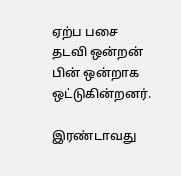ஏற்ப பசை தடவி ஒன்றன் பின் ஒன்றாக ஒட்டுகின்றனர்.

இரண்டாவது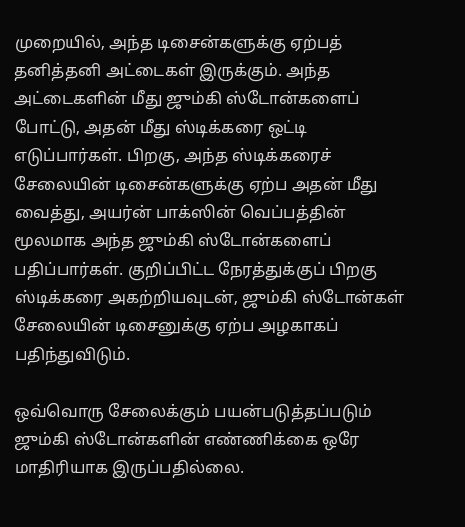முறையில், அந்த டிசைன்களுக்கு ஏற்பத் தனித்தனி அட்டைகள் இருக்கும். அந்த அட்டைகளின் மீது ஜும்கி ஸ்டோன்களைப் போட்டு, அதன் மீது ஸ்டிக்கரை ஒட்டி எடுப்பார்கள். பிறகு, அந்த ஸ்டிக்கரைச் சேலையின் டிசைன்களுக்கு ஏற்ப அதன் மீது வைத்து, அயர்ன் பாக்ஸின் வெப்பத்தின் மூலமாக அந்த ஜும்கி ஸ்டோன்களைப் பதிப்பார்கள். குறிப்பிட்ட நேரத்துக்குப் பிறகு ஸ்டிக்கரை அகற்றியவுடன், ஜும்கி ஸ்டோன்கள் சேலையின் டிசைனுக்கு ஏற்ப அழகாகப் பதிந்துவிடும்.

ஒவ்வொரு சேலைக்கும் பயன்படுத்தப்படும் ஜும்கி ஸ்டோன்களின் எண்ணிக்கை ஒரே மாதிரியாக இருப்பதில்லை.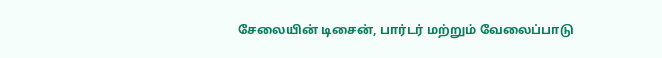சேலையின் டிசைன், பார்டர் மற்றும் வேலைப்பாடு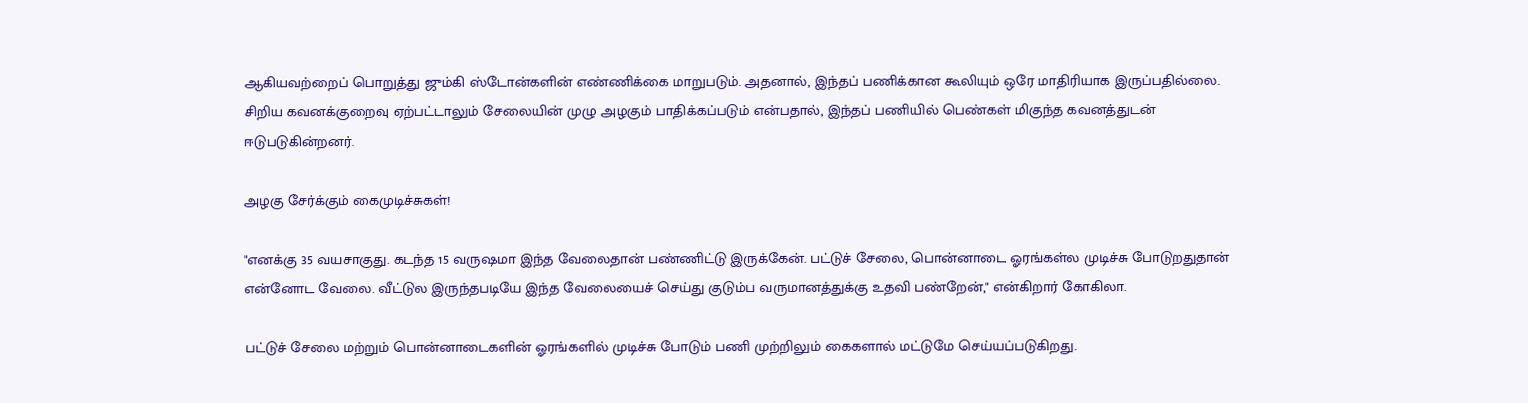ஆகியவற்றைப் பொறுத்து ஜும்கி ஸ்டோன்களின் எண்ணிக்கை மாறுபடும். அதனால், இந்தப் பணிக்கான கூலியும் ஒரே மாதிரியாக இருப்பதில்லை. சிறிய கவனக்குறைவு ஏற்பட்டாலும் சேலையின் முழு அழகும் பாதிக்கப்படும் என்பதால், இந்தப் பணியில் பெண்கள் மிகுந்த கவனத்துடன் ஈடுபடுகின்றனர்.

அழகு சேர்க்கும் கைமுடிச்சுகள்!

"எனக்கு 35 வயசாகுது. கடந்த 15 வருஷமா இந்த வேலைதான் பண்ணிட்டு இருக்கேன். பட்டுச் சேலை, பொன்னாடை ஓரங்கள்ல முடிச்சு போடுறதுதான் என்னோட வேலை. வீட்டுல இருந்தபடியே இந்த வேலையைச் செய்து குடும்ப வருமானத்துக்கு உதவி பண்றேன்," என்கிறார் கோகிலா.

பட்டுச் சேலை மற்றும் பொன்னாடைகளின் ஓரங்களில் முடிச்சு போடும் பணி முற்றிலும் கைகளால் மட்டுமே செய்யப்படுகிறது.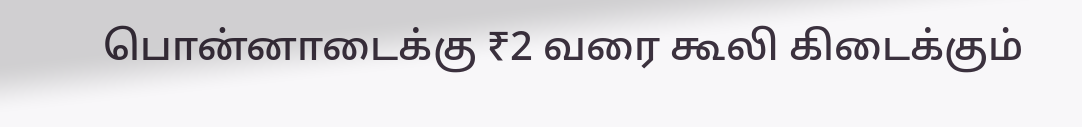பொன்னாடைக்கு ₹2 வரை கூலி கிடைக்கும்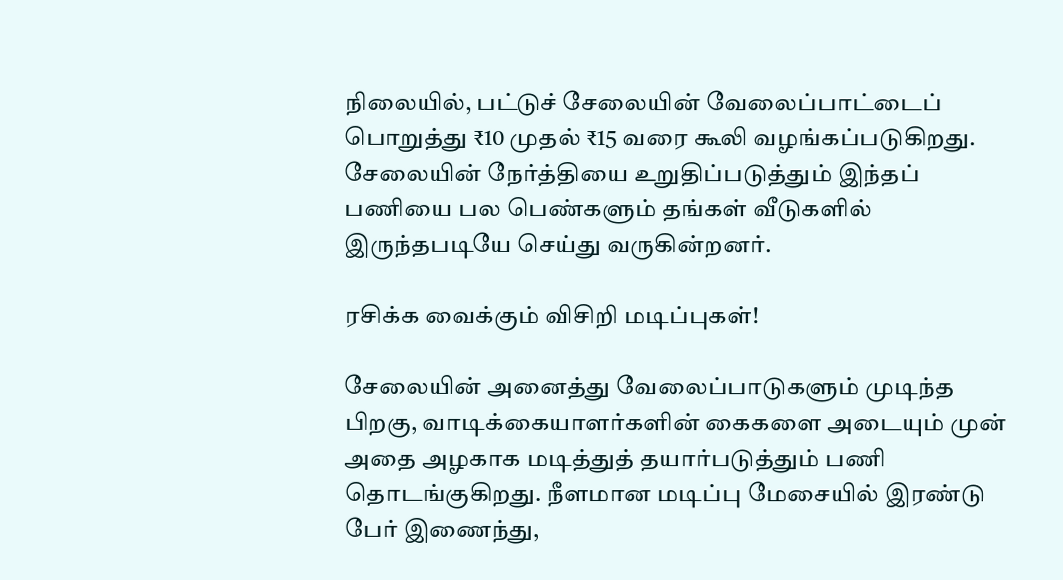நிலையில், பட்டுச் சேலையின் வேலைப்பாட்டைப் பொறுத்து ₹10 முதல் ₹15 வரை கூலி வழங்கப்படுகிறது. சேலையின் நேர்த்தியை உறுதிப்படுத்தும் இந்தப் பணியை பல பெண்களும் தங்கள் வீடுகளில் இருந்தபடியே செய்து வருகின்றனர்.

ரசிக்க வைக்கும் விசிறி மடிப்புகள்!

சேலையின் அனைத்து வேலைப்பாடுகளும் முடிந்த பிறகு, வாடிக்கையாளர்களின் கைகளை அடையும் முன் அதை அழகாக மடித்துத் தயார்படுத்தும் பணி தொடங்குகிறது. நீளமான மடிப்பு மேசையில் இரண்டு பேர் இணைந்து,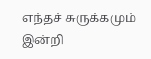எந்தச் சுருக்கமும் இன்றி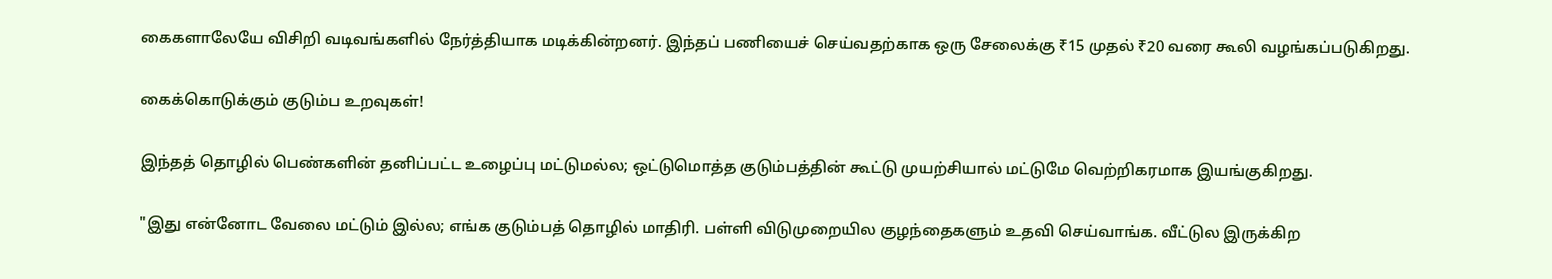கைகளாலேயே விசிறி வடிவங்களில் நேர்த்தியாக மடிக்கின்றனர். இந்தப் பணியைச் செய்வதற்காக ஒரு சேலைக்கு ₹15 முதல் ₹20 வரை கூலி வழங்கப்படுகிறது.

கைக்கொடுக்கும் குடும்ப உறவுகள்!

இந்தத் தொழில் பெண்களின் தனிப்பட்ட உழைப்பு மட்டுமல்ல; ஒட்டுமொத்த குடும்பத்தின் கூட்டு முயற்சியால் மட்டுமே வெற்றிகரமாக இயங்குகிறது.

"இது என்னோட வேலை மட்டும் இல்ல; எங்க குடும்பத் தொழில் மாதிரி. பள்ளி விடுமுறையில குழந்தைகளும் உதவி செய்வாங்க. வீட்டுல இருக்கிற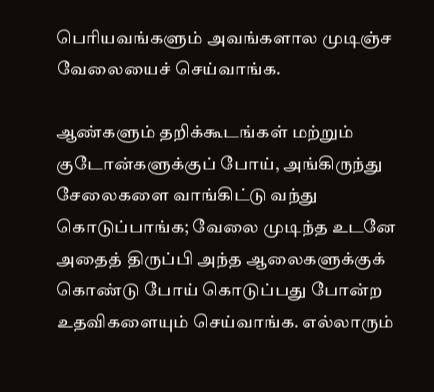பெரியவங்களும் அவங்களால முடிஞ்ச வேலையைச் செய்வாங்க.

ஆண்களும் தறிக்கூடங்கள் மற்றும் குடோன்களுக்குப் போய், அங்கிருந்து சேலைகளை வாங்கிட்டு வந்து கொடுப்பாங்க; வேலை முடிந்த உடனே அதைத் திருப்பி அந்த ஆலைகளுக்குக் கொண்டு போய் கொடுப்பது போன்ற உதவிகளையும் செய்வாங்க. எல்லாரும்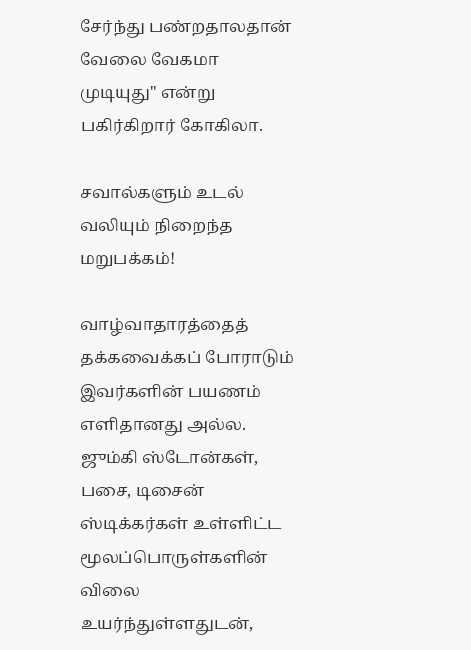சேர்ந்து பண்றதாலதான் வேலை வேகமா முடியுது" என்று பகிர்கிறார் கோகிலா.

சவால்களும் உடல் வலியும் நிறைந்த மறுபக்கம்!

வாழ்வாதாரத்தைத் தக்கவைக்கப் போராடும் இவர்களின் பயணம் எளிதானது அல்ல. ஜும்கி ஸ்டோன்கள், பசை, டிசைன் ஸ்டிக்கர்கள் உள்ளிட்ட மூலப்பொருள்களின் விலை உயர்ந்துள்ளதுடன்,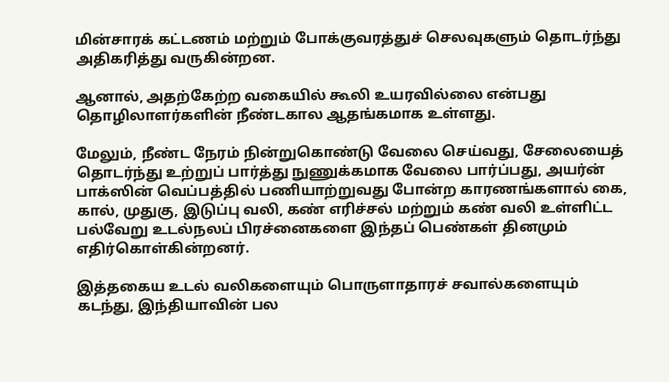மின்சாரக் கட்டணம் மற்றும் போக்குவரத்துச் செலவுகளும் தொடர்ந்து அதிகரித்து வருகின்றன.

ஆனால், அதற்கேற்ற வகையில் கூலி உயரவில்லை என்பது தொழிலாளர்களின் நீண்டகால ஆதங்கமாக உள்ளது.

மேலும், நீண்ட நேரம் நின்றுகொண்டு வேலை செய்வது, சேலையைத் தொடர்ந்து உற்றுப் பார்த்து நுணுக்கமாக வேலை பார்ப்பது, அயர்ன் பாக்ஸின் வெப்பத்தில் பணியாற்றுவது போன்ற காரணங்களால் கை, கால், முதுகு, இடுப்பு வலி, கண் எரிச்சல் மற்றும் கண் வலி உள்ளிட்ட பல்வேறு உடல்நலப் பிரச்னைகளை இந்தப் பெண்கள் தினமும் எதிர்கொள்கின்றனர்.

இத்தகைய உடல் வலிகளையும் பொருளாதாரச் சவால்களையும் கடந்து, இந்தியாவின் பல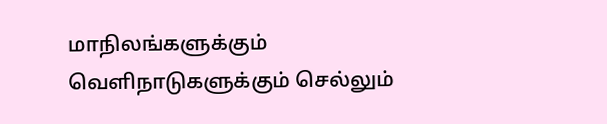மாநிலங்களுக்கும் வெளிநாடுகளுக்கும் செல்லும்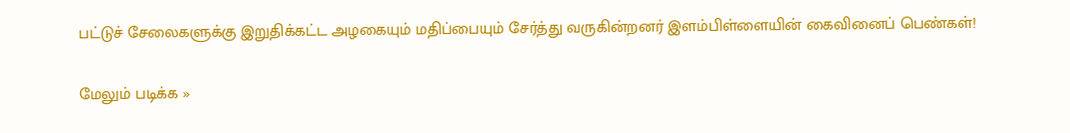பட்டுச் சேலைகளுக்கு இறுதிக்கட்ட அழகையும் மதிப்பையும் சேர்த்து வருகின்றனர் இளம்பிள்ளையின் கைவினைப் பெண்கள்!

மேலும் படிக்க »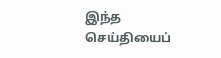இந்த செய்தியைப்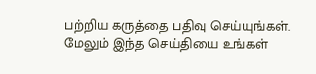பற்றிய கருத்தை பதிவு செய்யுங்கள். மேலும் இந்த செய்தியை உங்கள்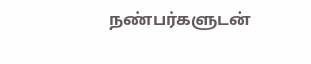நண்பர்களுடன்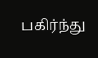பகிர்ந்து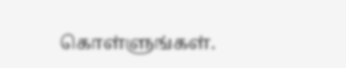கொள்ளுங்கள்.